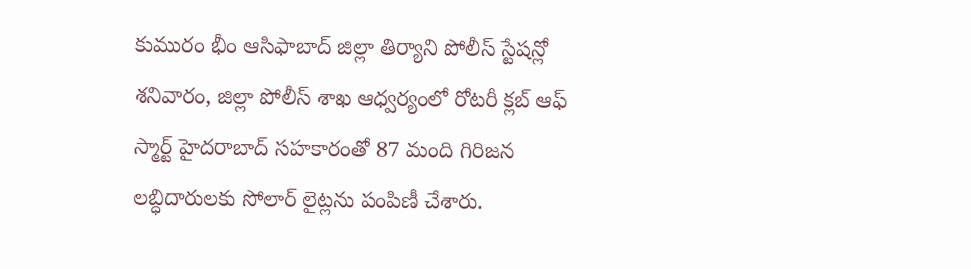కుమురం భీం ఆసిఫాబాద్ జిల్లా తిర్యాని పోలీస్ స్టేషన్లో శనివారం, జిల్లా పోలీస్ శాఖ ఆధ్వర్యంలో రోటరీ క్లబ్ ఆఫ్ స్మార్ట్ హైదరాబాద్ సహకారంతో 87 మంది గిరిజన లబ్ధిదారులకు సోలార్ లైట్లను పంపిణీ చేశారు.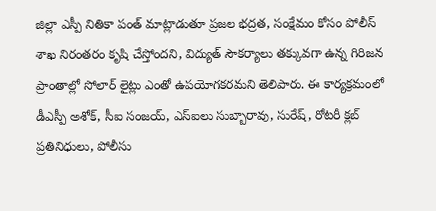జిల్లా ఎస్పీ నితికా పంత్ మాట్లాడుతూ ప్రజల భద్రత, సంక్షేమం కోసం పోలీస్ శాఖ నిరంతరం కృషి చేస్తోందని, విద్యుత్ సౌకర్యాలు తక్కువగా ఉన్న గిరిజన ప్రాంతాల్లో సోలార్ లైట్లు ఎంతో ఉపయోగకరమని తెలిపారు. ఈ కార్యక్రమంలో డీఎస్పీ అశోక్, సీఐ సంజయ్, ఎస్ఐలు సుబ్బారావు, సురేష్, రోటరీ క్లబ్ ప్రతినిధులు, పోలీసు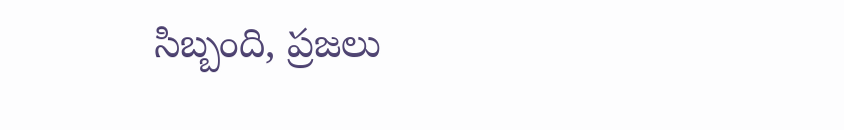సిబ్బంది, ప్రజలు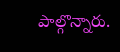పాల్గొన్నారు.